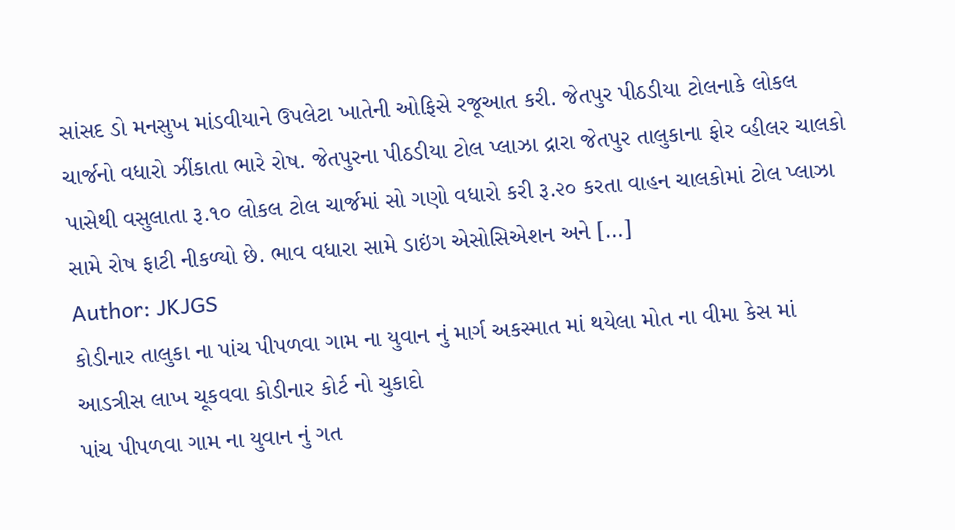સાંસદ ડો મનસુખ માંડવીયાને ઉપલેટા ખાતેની ઓફિસે રજૂઆત કરી. જેતપુર પીઠડીયા ટોલનાકે લોકલ ચાર્જનો વધારો ઝીંકાતા ભારે રોષ. જેતપુરના પીઠડીયા ટોલ પ્લાઝા દ્રારા જેતપુર તાલુકાના ફોર વ્હીલર ચાલકો પાસેથી વસુલાતા રૂ.૧૦ લોકલ ટોલ ચાર્જમાં સો ગણો વધારો કરી રૂ.૨૦ કરતા વાહન ચાલકોમાં ટોલ પ્લાઝા સામે રોષ ફાટી નીકળ્યો છે. ભાવ વધારા સામે ડાઇંગ એસોસિએશન અને […]
Author: JKJGS
કોડીનાર તાલુકા ના પાંચ પીપળવા ગામ ના યુવાન નું માર્ગ અકસ્માત માં થયેલા મોત ના વીમા કેસ માં આડત્રીસ લાખ ચૂકવવા કોડીનાર કોર્ટ નો ચુકાદો
પાંચ પીપળવા ગામ ના યુવાન નું ગત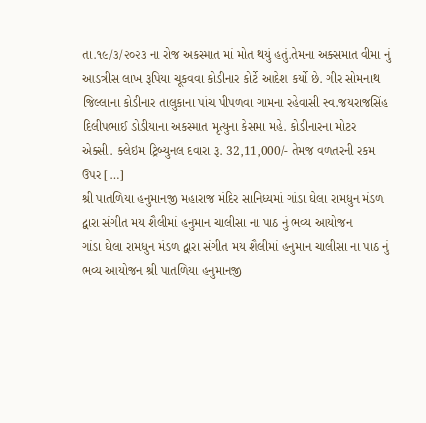તા.૧૯/૩/૨૦૨૩ ના રોજ અકસ્માત માં મોત થયું હતું.તેમના અક્સમાત વીમા નું આડત્રીસ લાખ રૂપિયા ચૂકવવા કોડીનાર કોર્ટે આદેશ કર્યો છે. ગીર સોમનાથ જિલ્લાના કોડીનાર તાલુકાના પાંચ પીપળવા ગામના રહેવાસી સ્વ.જયરાજસિંહ દિલીપભાઈ ડોડીયાના અકસ્માત મૃત્યુના કેસમા મહે. કોડીનારના મોટર એક્સી. ક્લેઇમ ટ્રિબ્યુનલ દવારા રૂ. 32,11,000/- તેમજ વળતરની રકમ ઉપર […]
શ્રી પાતળિયા હનુમાનજી મહારાજ મંદિર સાનિધ્યમાં ગાંડા ઘેલા રામધુન મંડળ દ્વારા સંગીત મય શૈલીમાં હનુમાન ચાલીસા ના પાઠ નું ભવ્ય આયોજન
ગાંડા ઘેલા રામધુન મંડળ દ્વારા સંગીત મય શૈલીમાં હનુમાન ચાલીસા ના પાઠ નું ભવ્ય આયોજન શ્રી પાતળિયા હનુમાનજી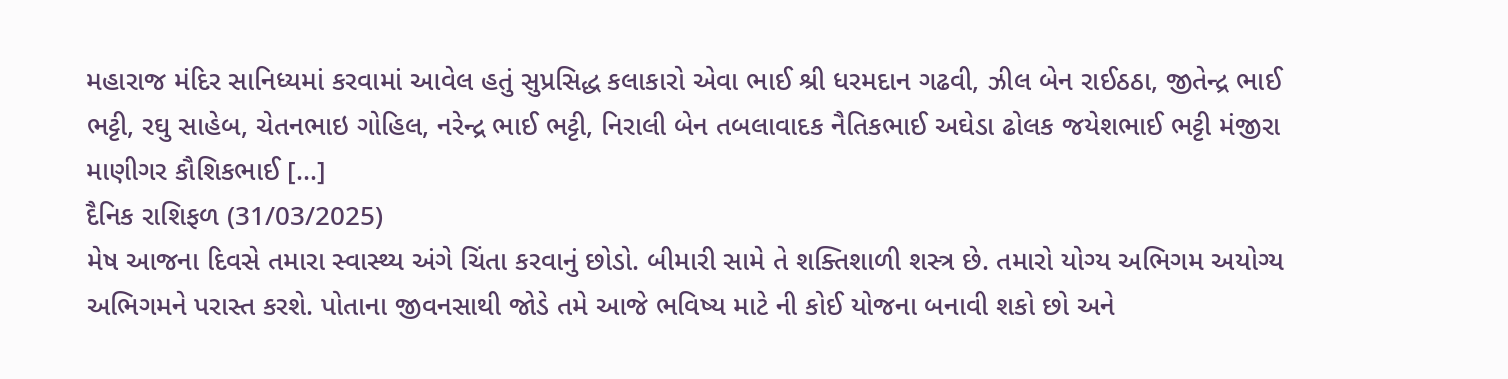મહારાજ મંદિર સાનિધ્યમાં કરવામાં આવેલ હતું સુપ્રસિદ્ધ કલાકારો એવા ભાઈ શ્રી ધરમદાન ગઢવી, ઝીલ બેન રાઈઠઠા, જીતેન્દ્ર ભાઈ ભટ્ટી, રઘુ સાહેબ, ચેતનભાઇ ગોહિલ, નરેન્દ્ર ભાઈ ભટ્ટી, નિરાલી બેન તબલાવાદક નૈતિકભાઈ અઘેડા ઢોલક જયેશભાઈ ભટ્ટી મંજીરા માણીગર કૌશિકભાઈ […]
દૈનિક રાશિફળ (31/03/2025)
મેષ આજના દિવસે તમારા સ્વાસ્થ્ય અંગે ચિંતા કરવાનું છોડો. બીમારી સામે તે શક્તિશાળી શસ્ત્ર છે. તમારો યોગ્ય અભિગમ અયોગ્ય અભિગમને પરાસ્ત કરશે. પોતાના જીવનસાથી જોડે તમે આજે ભવિષ્ય માટે ની કોઈ યોજના બનાવી શકો છો અને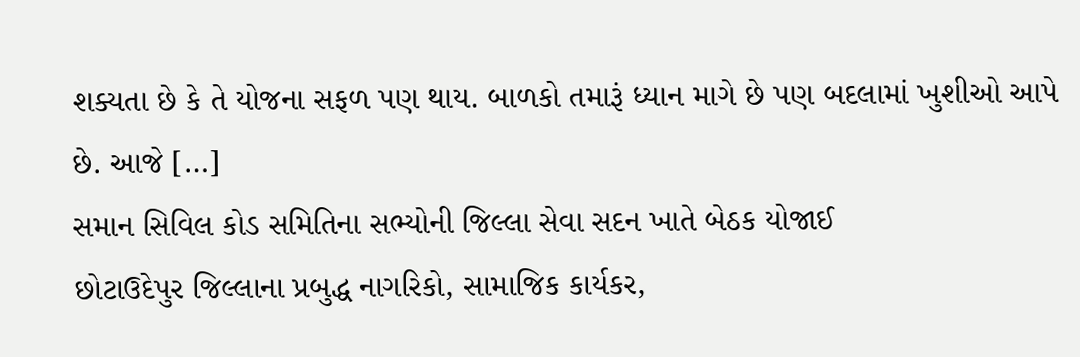શક્યતા છે કે તે યોજના સફળ પણ થાય. બાળકો તમારૂં ધ્યાન માગે છે પણ બદલામાં ખુશીઓ આપે છે. આજે […]
સમાન સિવિલ કોડ સમિતિના સભ્યોની જિલ્લા સેવા સદન ખાતે બેઠક યોજાઈ
છોટાઉદેપુર જિલ્લાના પ્રબુદ્ધ નાગરિકો, સામાજિક કાર્યકર,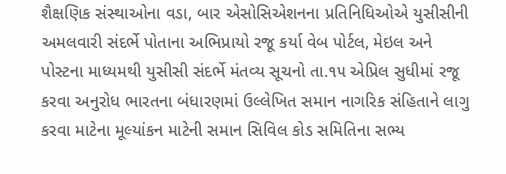શૈક્ષણિક સંસ્થાઓના વડા, બાર એસોસિએશનના પ્રતિનિધિઓએ યુસીસીની અમલવારી સંદર્ભે પોતાના અભિપ્રાયો રજૂ કર્યા વેબ પોર્ટલ, મેઇલ અને પોસ્ટના માધ્યમથી યુસીસી સંદર્ભે મંતવ્ય સૂચનો તા.૧૫ એપ્રિલ સુધીમાં રજૂ કરવા અનુરોધ ભારતના બંધારણમાં ઉલ્લેખિત સમાન નાગરિક સંહિતાને લાગુ કરવા માટેના મૂલ્યાંકન માટેની સમાન સિવિલ કોડ સમિતિના સભ્ય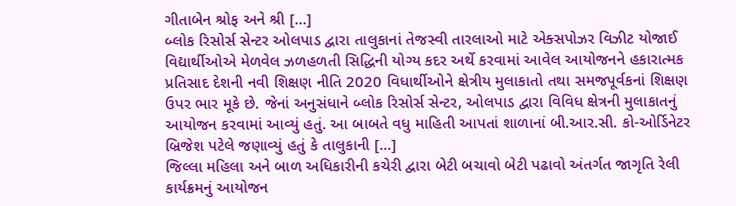ગીતાબેન શ્રોફ અને શ્રી […]
બ્લોક રિસોર્સ સેન્ટર ઓલપાડ દ્વારા તાલુકાનાં તેજસ્વી તારલાઓ માટે એક્સપોઝર વિઝીટ યોજાઈ
વિદ્યાર્થીઓએ મેળવેલ ઝળહળતી સિદ્ધિની યોગ્ય કદર અર્થે કરવામાં આવેલ આયોજનને હકારાત્મક પ્રતિસાદ દેશની નવી શિક્ષણ નીતિ 2020 વિધાર્થીઓને ક્ષેત્રીય મુલાકાતો તથા સમજપૂર્વકનાં શિક્ષણ ઉપર ભાર મૂકે છે. જેનાં અનુસંધાને બ્લોક રિસોર્સ સેન્ટર, ઓલપાડ દ્વારા વિવિધ ક્ષેત્રની મુલાકાતનું આયોજન કરવામાં આવ્યું હતું. આ બાબતે વધુ માહિતી આપતાં શાળાનાં બી.આર.સી. કો-ઓર્ડિનેટર બ્રિજેશ પટેલે જણાવ્યું હતું કે તાલુકાની […]
જિલ્લા મહિલા અને બાળ અધિકારીની કચેરી દ્વારા બેટી બચાવો બેટી પઢાવો અંતર્ગત જાગૃતિ રેલી કાર્યક્રમનું આયોજન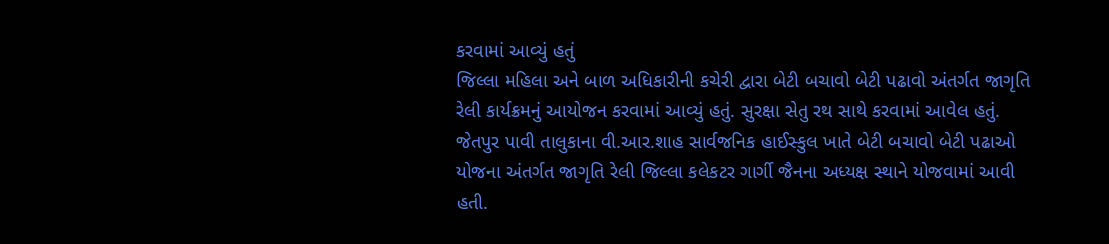કરવામાં આવ્યું હતું
જિલ્લા મહિલા અને બાળ અધિકારીની કચેરી દ્વારા બેટી બચાવો બેટી પઢાવો અંતર્ગત જાગૃતિ રેલી કાર્યક્રમનું આયોજન કરવામાં આવ્યું હતું. સુરક્ષા સેતુ રથ સાથે કરવામાં આવેલ હતું. જેતપુર પાવી તાલુકાના વી.આર.શાહ સાર્વજનિક હાઈસ્કુલ ખાતે બેટી બચાવો બેટી પઢાઓ યોજના અંતર્ગત જાગૃતિ રેલી જિલ્લા કલેકટર ગાર્ગી જૈનના અધ્યક્ષ સ્થાને યોજવામાં આવી હતી.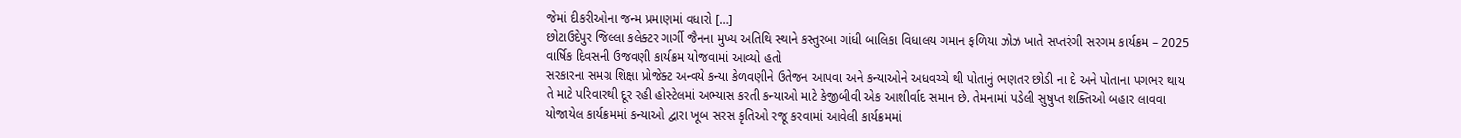જેમાં દીકરીઓના જન્મ પ્રમાણમાં વધારો […]
છોટાઉદેપુર જિલ્લા કલેક્ટર ગાર્ગી જૈનના મુખ્ય અતિથિ સ્થાને કસ્તુરબા ગાંધી બાલિકા વિધાલય ગમાન ફળિયા ઝોઝ ખાતે સપ્તરંગી સરગમ કાર્યક્રમ – 2025 વાર્ષિક દિવસની ઉજવણી કાર્યક્રમ યોજવામાં આવ્યો હતો
સરકારના સમગ્ર શિક્ષા પ્રોજેક્ટ અન્વયે કન્યા કેળવણીને ઉતેજન આપવા અને કન્યાઓને અધવચ્ચે થી પોતાનું ભણતર છોડી ના દે અને પોતાના પગભર થાય તે માટે પરિવારથી દૂર રહી હોસ્ટેલમાં અભ્યાસ કરતી કન્યાઓ માટે કેજીબીવી એક આશીર્વાદ સમાન છે. તેમનામાં પડેલી સુષુપ્ત શક્તિઓ બહાર લાવવા યોજાયેલ કાર્યક્રમમાં કન્યાઓ દ્વારા ખૂબ સરસ કૃતિઓ રજૂ કરવામાં આવેલી કાર્યક્રમમાં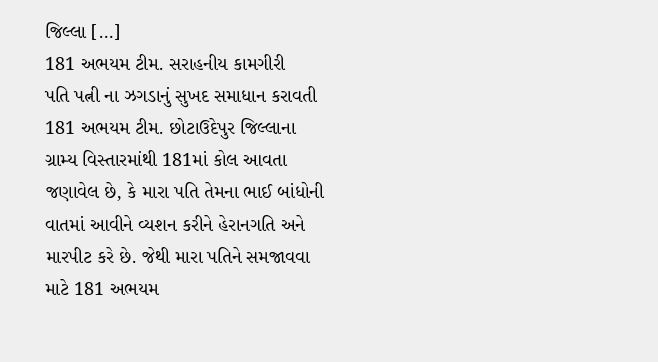જિલ્લા […]
181 અભયમ ટીમ. સરાહનીય કામગીરી
પતિ પત્ની ના ઝગડાનું સુખદ સમાધાન કરાવતી 181 અભયમ ટીમ. છોટાઉદેપુર જિલ્લાના ગ્રામ્ય વિસ્તારમાંથી 181માં કોલ આવતા જણાવેલ છે, કે મારા પતિ તેમના ભાઈ બાંધોની વાતમાં આવીને વ્યશન કરીને હેરાનગતિ અને મારપીટ કરે છે. જેથી મારા પતિને સમજાવવા માટે 181 અભયમ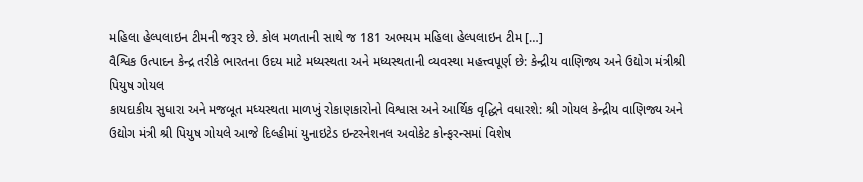મહિલા હેલ્પલાઇન ટીમની જરૂર છે. કોલ મળતાની સાથે જ 181 અભયમ મહિલા હેલ્પલાઇન ટીમ […]
વૈશ્વિક ઉત્પાદન કેન્દ્ર તરીકે ભારતના ઉદય માટે મધ્યસ્થતા અને મધ્યસ્થતાની વ્યવસ્થા મહત્ત્વપૂર્ણ છે: કેન્દ્રીય વાણિજ્ય અને ઉદ્યોગ મંત્રીશ્રી પિયુષ ગોયલ
કાયદાકીય સુધારા અને મજબૂત મધ્યસ્થતા માળખું રોકાણકારોનો વિશ્વાસ અને આર્થિક વૃદ્ધિને વધારશે: શ્રી ગોયલ કેન્દ્રીય વાણિજ્ય અને ઉદ્યોગ મંત્રી શ્રી પિયુષ ગોયલે આજે દિલ્હીમાં યુનાઇટેડ ઇન્ટરનેશનલ અવોકેટ કોન્ફરન્સમાં વિશેષ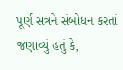પૂર્ણ સત્રને સંબોધન કરતાં જણાવ્યું હતું કે,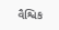વૈશ્વિક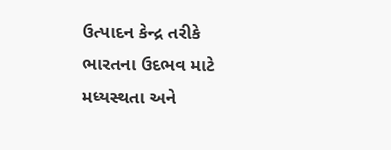ઉત્પાદન કેન્દ્ર તરીકે ભારતના ઉદભવ માટે મધ્યસ્થતા અને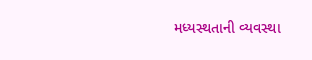મધ્યસ્થતાની વ્યવસ્થા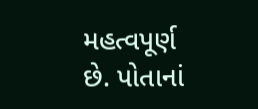મહત્વપૂર્ણ છે. પોતાનાં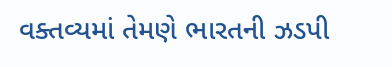વક્તવ્યમાં તેમણે ભારતની ઝડપી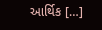આર્થિક […]